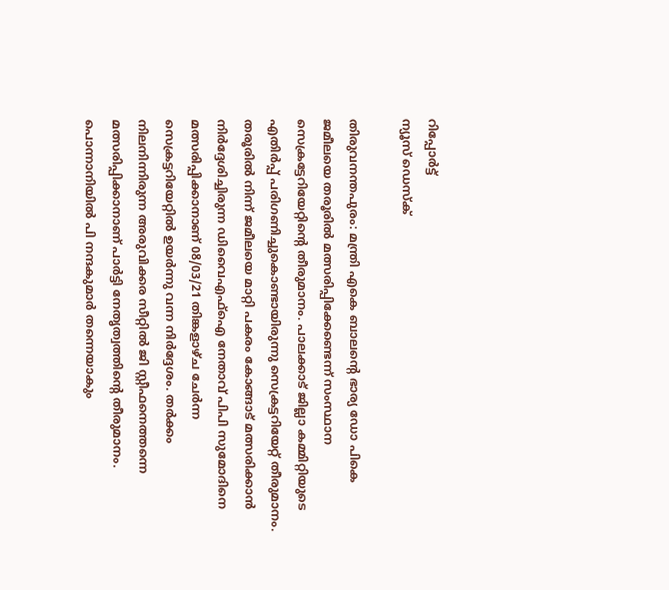റിപ്പോര്‍ട്ട്
ന്യൂസ് ഡെസ്ക്

തിരുവനന്തപുരം: മന്ത്രി എകെ ബാലന്റെ ഭാര്യ ഡോ പികെ ജമീലയെ തരൂരില്‍ മത്സരിപ്പിക്കേണ്ടെന്ന് സംസ്ഥാന സെക്രട്ടേറിയേറ്റിന്റെ തീരുമാനം. പാലക്കാട് ജില്ലാ കമ്മിറ്റിയുടെ എതിര്‍പ്പ് പരിഗണിച്ചുകൊണ്ടായിരുന്നു സെക്രട്ടറിയേറ്റ് തീരുമാനം. തരൂരില്‍ നിന്ന് ജമീലയെ മാറ്റി പകരം കോങ്ങാട് മത്സരിക്കാന്‍ നിര്‍ദ്ദേശിച്ചിരുന്ന ഡിവൈഎഫ്‌ഐ നേതാവ് പിപി സുമോദിനെ മത്സരിപ്പിക്കാനാണ് 08/03/21 തിങ്കളാഴ്ച ചേർന്ന സെക്രട്ടറിയേറ്റിൽ ഉയര്‍ന്നു വന്ന നിര്‍ദ്ദേശം. തര്‍ക്കം നിലനിന്നിരുന്ന അരുവിക്കര സീറ്റില്‍ ജി സ്റ്റീഫനെത്തന്നെ മത്സരിപ്പിക്കാനാണ് പാര്‍ട്ടി നേതൃത്വത്തിന്റെ തീരുമാനം. പൊന്നാനിയില്‍ പി നന്ദകുമാര്‍ തന്നെയാകും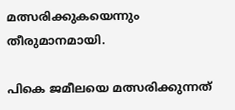മത്സരിക്കുകയെന്നും തീരുമാനമായി.

പികെ ജമീലയെ മത്സരിക്കുന്നത്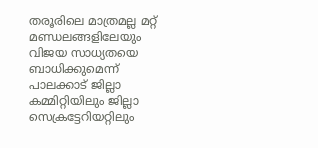തരൂരിലെ മാത്രമല്ല മറ്റ് മണ്ഡലങ്ങളിലേയും വിജയ സാധ്യതയെ ബാധിക്കുമെന്ന് പാലക്കാട്‌ ജില്ലാ കമ്മിറ്റിയിലും ജില്ലാ സെക്രട്ടേറിയറ്റിലും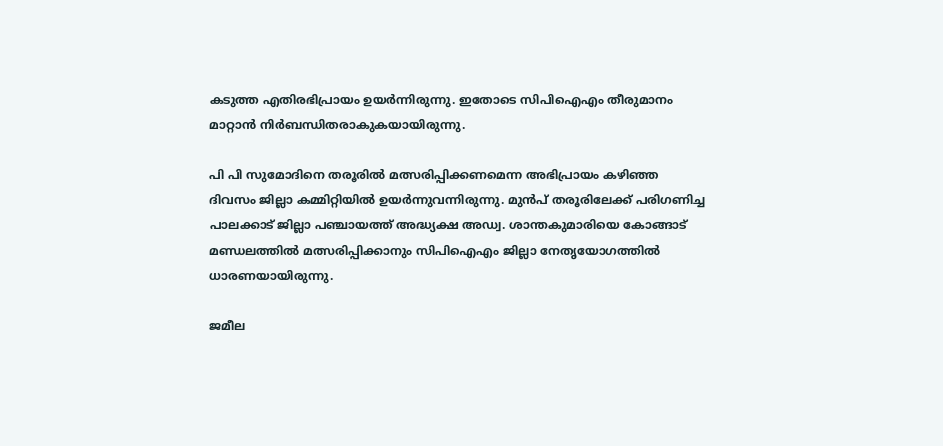കടുത്ത എതിരഭിപ്രായം ഉയര്‍ന്നിരുന്നു. ഇതോടെ സിപിഐഎം തീരുമാനം മാറ്റാന്‍ നിര്‍ബന്ധിതരാകുകയായിരുന്നു.

പി പി സുമോദിനെ തരൂരില്‍ മത്സരിപ്പിക്കണമെന്ന അഭിപ്രായം കഴിഞ്ഞ ദിവസം ജില്ലാ കമ്മിറ്റിയില്‍ ഉയര്‍ന്നുവന്നിരുന്നു. മുന്‍പ് തരൂരിലേക്ക് പരിഗണിച്ച പാലക്കാട് ജില്ലാ പഞ്ചായത്ത് അദ്ധ്യക്ഷ അഡ്വ. ശാന്തകുമാരിയെ കോങ്ങാട് മണ്ഡലത്തില്‍ മത്സരിപ്പിക്കാനും സിപിഐഎം ജില്ലാ നേതൃയോഗത്തില്‍ ധാരണയായിരുന്നു.

ജമീല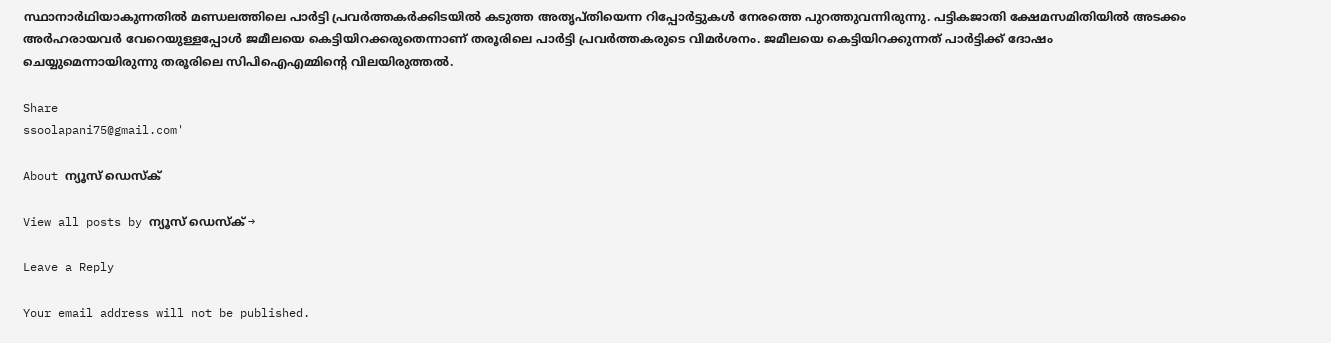സ്ഥാനാര്‍ഥിയാകുന്നതില്‍ മണ്ഡലത്തിലെ പാര്‍ട്ടി പ്രവര്‍ത്തകര്‍ക്കിടയില്‍ കടുത്ത അതൃപ്തിയെന്ന റിപ്പോര്‍ട്ടുകള്‍ നേരത്തെ പുറത്തുവന്നിരുന്നു. പട്ടികജാതി ക്ഷേമസമിതിയില്‍ അടക്കം അര്‍ഹരായവര്‍ വേറെയുള്ളപ്പോള്‍ ജമീലയെ കെട്ടിയിറക്കരുതെന്നാണ് തരൂരിലെ പാര്‍ട്ടി പ്രവര്‍ത്തകരുടെ വിമര്‍ശനം. ജമീലയെ കെട്ടിയിറക്കുന്നത് പാര്‍ട്ടിക്ക് ദോഷം ചെയ്യുമെന്നായിരുന്നു തരൂരിലെ സിപിഐഎമ്മിന്റെ വിലയിരുത്തല്‍.

Share
ssoolapani75@gmail.com'

About ന്യൂസ് ഡെസ്ക്

View all posts by ന്യൂസ് ഡെസ്ക് →

Leave a Reply

Your email address will not be published.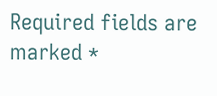Required fields are marked *